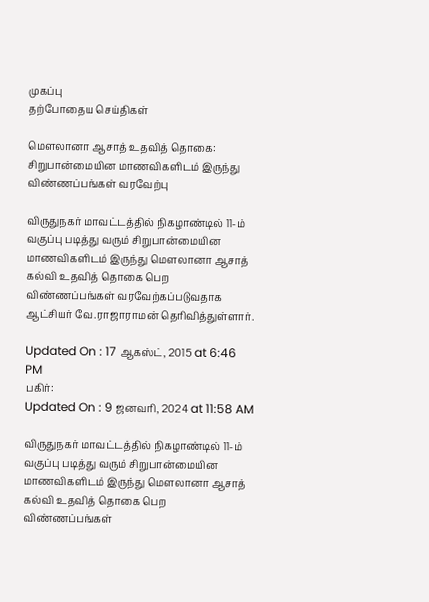முகப்பு
தற்போதைய செய்திகள்

மௌலானா ஆசாத் உதவித் தொகை: சிறுபான்மையின மாணவிகளிடம் இருந்து விண்ணப்பங்கள் வரவேற்பு

விருதுநகர் மாவட்டத்தில் நிகழாண்டில் 11-ம் வகுப்பு படித்து வரும் சிறுபான்மையின மாணவிகளிடம் இருந்து மௌலானா ஆசாத் கல்வி உதவித் தொகை பெற விண்ணப்பங்கள் வரவேற்கப்படுவதாக ஆட்சியர் வே.ராஜாராமன் தெரிவித்துள்ளார்.

Updated On : 17 ஆகஸ்ட், 2015 at 6:46 PM
பகிர்:
Updated On : 9 ஜனவரி, 2024 at 11:58 AM

விருதுநகர் மாவட்டத்தில் நிகழாண்டில் 11-ம் வகுப்பு படித்து வரும் சிறுபான்மையின மாணவிகளிடம் இருந்து மௌலானா ஆசாத் கல்வி உதவித் தொகை பெற விண்ணப்பங்கள்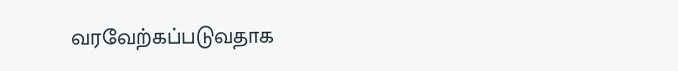வரவேற்கப்படுவதாக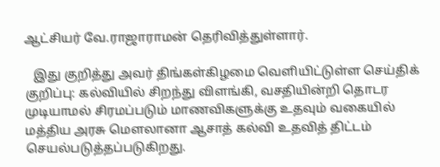ஆட்சியர் வே.ராஜாராமன் தெரிவித்துள்ளார்.

   இது குறித்து அவர் திங்கள்கிழமை வெளியிட்டுள்ள செய்திக் குறிப்பு: கல்வியில் சிறந்து விளங்கி, வசதியின்றி தொடர முடியாமல் சிரமப்படும் மாணவிகளுக்கு உதவும் வகையில் மத்திய அரசு மௌலானா ஆசாத் கல்வி உதவித் திட்டம் செயல்படுத்தப்படுகிறது.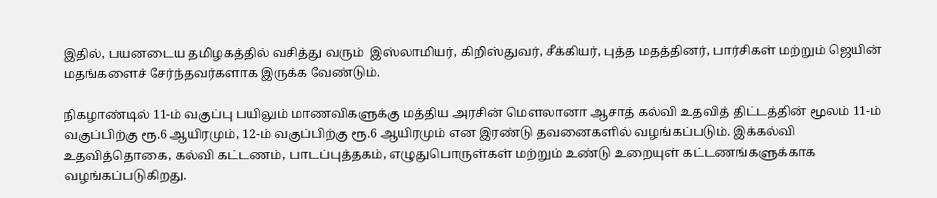இதில், பயனடைய தமிழகத்தில் வசித்து வரும்  இஸ்லாமியர், கிறிஸ்துவர், சீக்கியர், புத்த மதத்தினர், பார்சிகள் மற்றும் ஜெயின் மதங்களைச் சேர்ந்தவர்களாக இருக்க வேண்டும்.

நிகழாண்டில் 11-ம் வகுப்பு பயிலும் மாணவிகளுக்கு மத்திய அரசின் மௌலானா ஆசாத் கல்வி உதவித் திட்டத்தின் மூலம் 11-ம் வகுப்பிற்கு ரூ.6 ஆயிரமும், 12-ம் வகுப்பிற்கு ரூ.6 ஆயிரமும் என இரண்டு தவனைகளில் வழங்கப்படும். இக்கல்வி உதவித்தொகை, கல்வி கட்டணம், பாடப்புத்தகம், எழுதுபொருள்கள் மற்றும் உண்டு உறையுள் கட்டணங்களுக்காக வழங்கப்படுகிறது.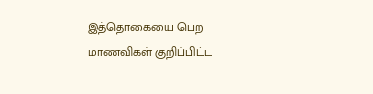இத்தொகையை பெற மாணவிகள் குறிப்பிட்ட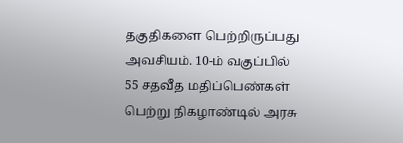தகுதிகளை பெற்றிருப்பது அவசியம். 10-ம் வகுப்பில் 55 சதவீத மதிப்பெண்கள் பெற்று நிகழாண்டில் அரசு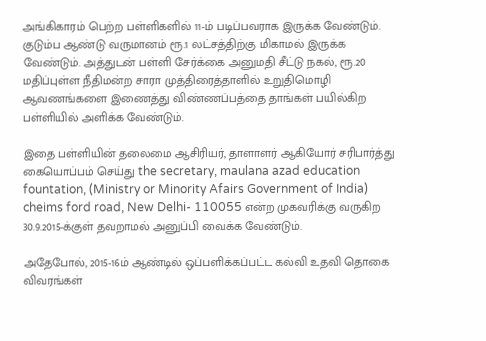அங்கிகாரம் பெற்ற பள்ளிகளில் 11-ம் படிப்பவராக இருக்க வேண்டும். குடும்ப ஆண்டு வருமானம் ரூ.1 லட்சத்திற்கு மிகாமல் இருக்க வேண்டும். அத்துடன் பள்ளி சேர்க்கை அனுமதி சீட்டு நகல், ரூ.20 மதிப்புள்ள நீதிமன்ற சாரா முத்திரைத்தாளில் உறுதிமொழி ஆவணங்களை இணைத்து விண்ணப்பத்தை தாங்கள் பயில்கிற பள்ளியில் அளிக்க வேண்டும்.

இதை பள்ளியின் தலைமை ஆசிரியர், தாளாளர் ஆகியோர் சரிபார்த்து கையொப்பம் செய்து the secretary, maulana azad education fountation, (Ministry or Minority Afairs Government of India) cheims ford road, New Delhi- 110055 என்ற முகவரிக்கு வருகிற 30.9.2015-க்குள் தவறாமல் அனுப்பி வைக்க வேண்டும்.

அதேபோல், 2015-16ம் ஆண்டில் ஒப்பளிக்கப்பட்ட கல்வி உதவி தொகை விவரங்கள்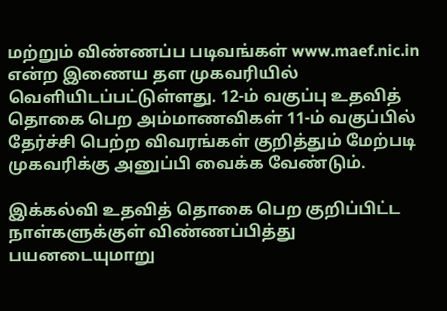மற்றும் விண்ணப்ப படிவங்கள் www.maef.nic.in என்ற இணைய தள முகவரியில் வெளியிடப்பட்டுள்ளது. 12-ம் வகுப்பு உதவித் தொகை பெற அம்மாணவிகள் 11-ம் வகுப்பில் தேர்ச்சி பெற்ற விவரங்கள் குறித்தும் மேற்படி முகவரிக்கு அனுப்பி வைக்க வேண்டும்.

இக்கல்வி உதவித் தொகை பெற குறிப்பிட்ட நாள்களுக்குள் விண்ணப்பித்து பயனடையுமாறு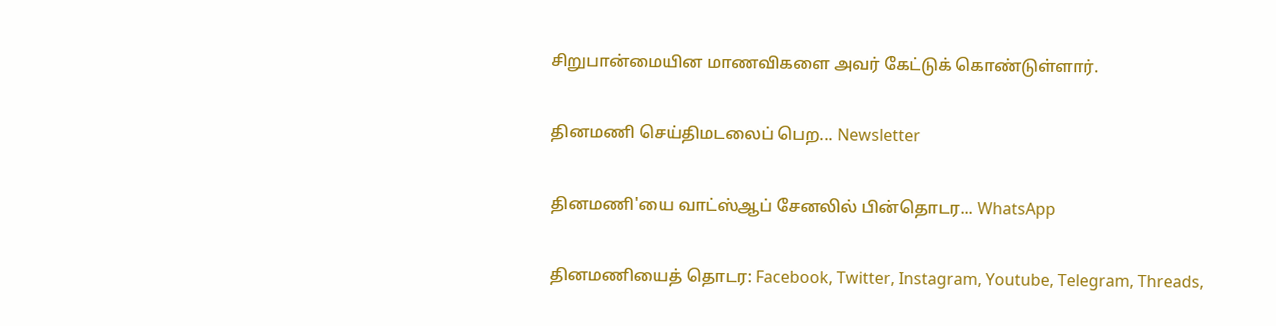சிறுபான்மையின மாணவிகளை அவர் கேட்டுக் கொண்டுள்ளார்.

தினமணி செய்திமடலைப் பெற... Newsletter

தினமணி'யை வாட்ஸ்ஆப் சேனலில் பின்தொடர... WhatsApp

தினமணியைத் தொடர: Facebook, Twitter, Instagram, Youtube, Telegram, Threads,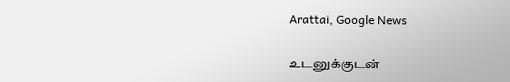Arattai, Google News

உடனுக்குடன்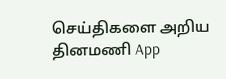செய்திகளை அறிய தினமணி App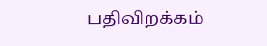பதிவிறக்கம்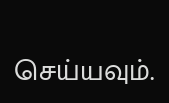செய்யவும்.